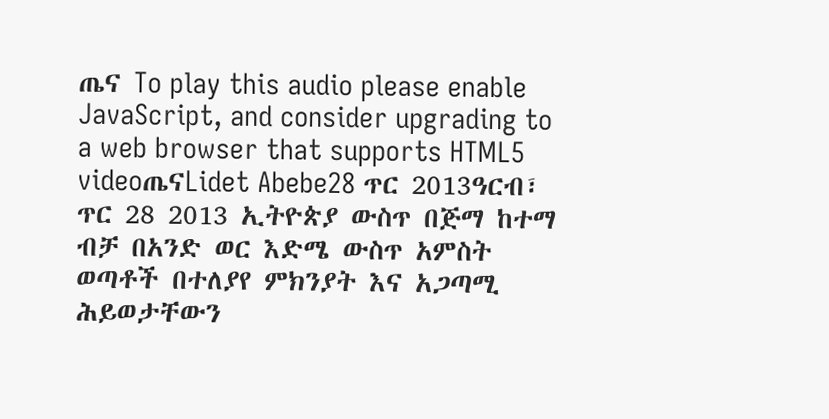ጤና To play this audio please enable JavaScript, and consider upgrading to a web browser that supports HTML5 videoጤናLidet Abebe28 ጥር 2013ዓርብ፣ ጥር 28 2013 ኢትዮጵያ ውስጥ በጅማ ከተማ ብቻ በአንድ ወር እድሜ ውስጥ አምስት ወጣቶች በተለያየ ምክንያት እና አጋጣሚ ሕይወታቸውን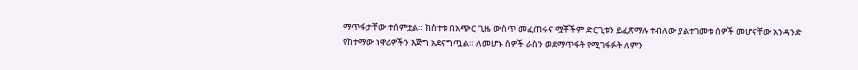ማጥፋታቸው ተሰምቷል። ክስተቱ በአጭር ጊዜ ውስጥ መፈጠሩና ሟቾችም ድርጊቱን ይፈጽማሉ ተብለው ያልተገመቱ ሰዎች መሆናቸው አንዳንድ የከተማው ነዋሪዎችን እጅግ አደናግጧል። ለመሆኑ ሰዎች ራስን ወደማጥፋት የሚገፋፉት ለምን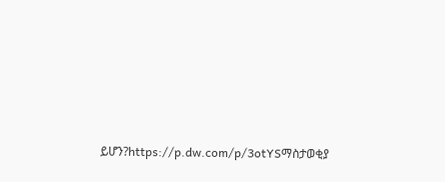ይሆን?https://p.dw.com/p/3otYSማስታወቂያ